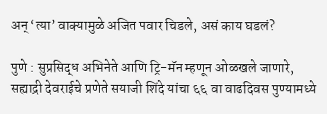अन् ‘त्या’ वाक्यामुळे अजित पवार चिडले, असं काय घडलं?

पुणे : सुप्रसिद्ध अभिनेते आणि ट्रि-मॅन म्हणून ओळखले जाणारे, सह्याद्री देवराईचे प्रणेते सयाजी शिंदे यांचा ६६ वा वाढदिवस पुण्यामध्ये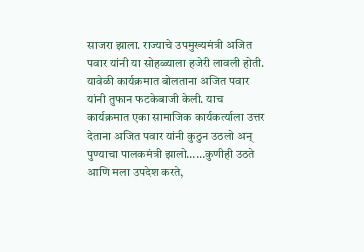साजरा झाला. राज्याचे उपमुख्यमंत्री अजित पवार यांनी या सोहळ्याला हजेरी लावली होती. यावेळी कार्यक्रमात बोलताना अजित पवार यांनी तुफान फटकेबाजी केली. याच कार्यक्रमात एका सामाजिक कार्यकर्त्याला उत्तर देताना अजित पवार यांनी कुठुन उठलो अन् पुण्याचा पालकमंत्री झालो……कुणीही उठते आणि मला उपदेश करते,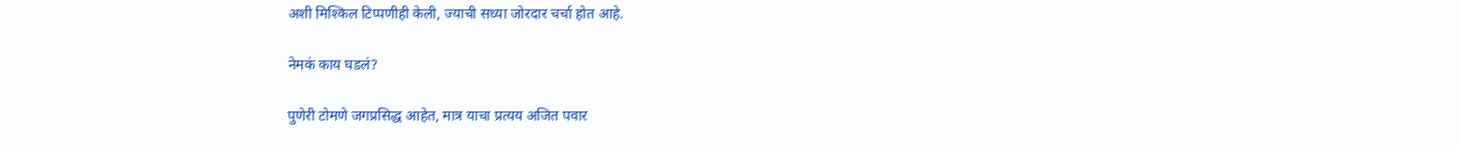अशी मिश्किल टिप्पणीही केली, ज्याची सध्या जोरदार चर्चा होत आहे.

नेमकं काय घडलं?

पुणेरी टोमणे जगप्रसिद्ध आहेत, मात्र याचा प्रत्यय अजित पवार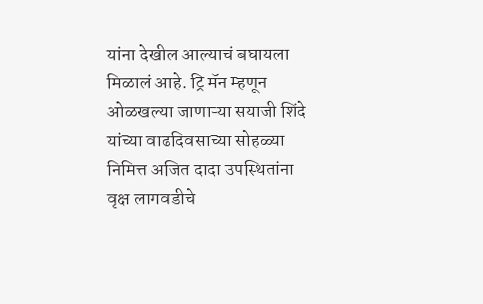यांना देखील आल्याचं बघायला मिळालं आहे. ट्रि मॅन म्हणून ओळखल्या जाणाऱ्या सयाजी शिंदे यांच्या वाढदिवसाच्या सोहळ्या निमित्त अजित दादा उपस्थितांना वृक्ष लागवडीचे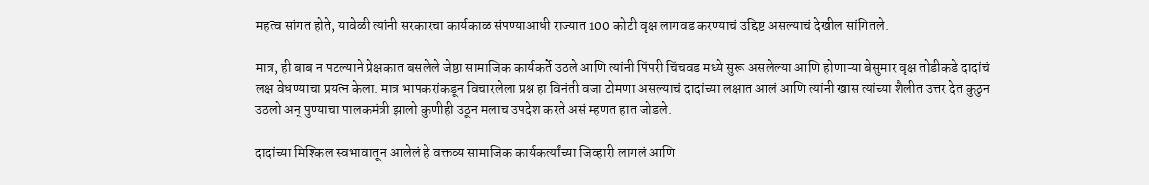महत्व सांगत होते, यावेळी त्यांनी सरकारचा कार्यकाळ संपण्याआधी राज्यात 100 कोटी वृक्ष लागवड करण्याचं उद्दिष्ट असल्याचं देखील सांगितले.

मात्र, ही बाब न पटल्याने प्रेक्षकात बसलेले जेष्ठा सामाजिक कार्यकर्ते उठले आणि त्यांनी पिंपरी चिंचवड मध्ये सुरू असलेल्या आणि होणाऱ्या बेसुमार वृक्ष तोडीकडे दादांचं लक्ष वेधण्याचा प्रयत्न केला. मात्र भापकरांकडून विचारलेला प्रश्न हा विनंती वजा टोमणा असल्याचं दादांच्या लक्षात आलं आणि त्यांनी खास त्यांच्या शैलीत उत्तर देत कुठुन उठलो अन् पुण्याचा पालकमंत्री झालो कुणीही उठून मलाच उपदेश करते असं म्हणत हात जोडले.

दादांच्या मिश्किल स्वभावातून आलेलं हे वक्तव्य सामाजिक कार्यकर्त्यांच्या जिव्हारी लागलं आणि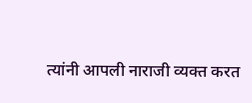त्यांनी आपली नाराजी व्यक्त करत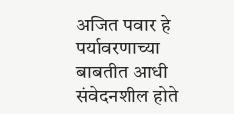अजित पवार हे पर्यावरणाच्या बाबतीत आधी संवेदनशील होते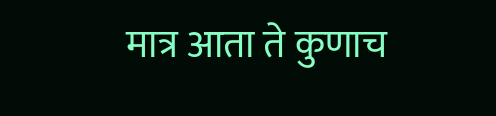मात्र आता ते कुणाच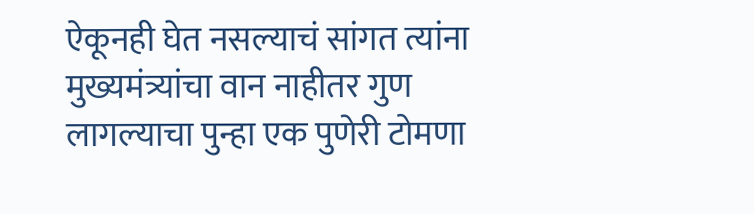ऐकूनही घेत नसल्याचं सांगत त्यांना मुख्यमंत्र्यांचा वान नाहीतर गुण लागल्याचा पुन्हा एक पुणेरी टोमणा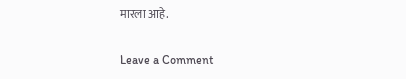मारला आहे.

Leave a Comment